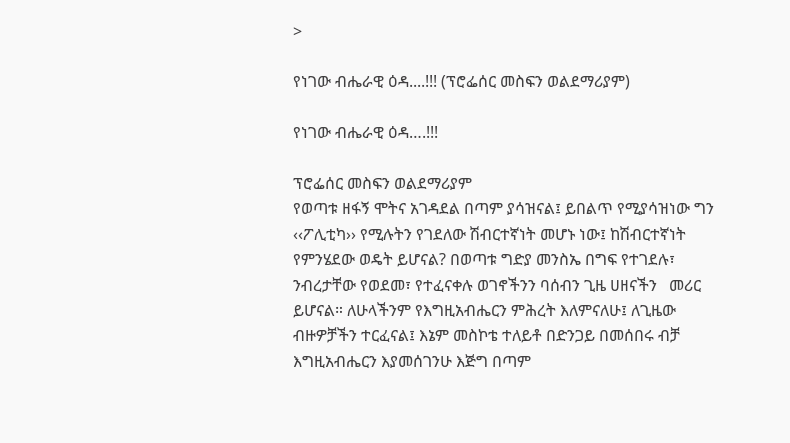>

የነገው ብሔራዊ ዕዳ....!!! (ፕሮፌሰር መስፍን ወልደማሪያም)

የነገው ብሔራዊ ዕዳ….!!!

ፕሮፌሰር መስፍን ወልደማሪያም
የወጣቱ ዘፋኝ ሞትና አገዳደል በጣም ያሳዝናል፤ ይበልጥ የሚያሳዝነው ግን ‹‹ፖሊቲካ›› የሚሉትን የገደለው ሽብርተኛነት መሆኑ ነው፤ ከሽብርተኛነት የምንሄደው ወዴት ይሆናል? በወጣቱ ግድያ መንስኤ በግፍ የተገደሉ፣ ንብረታቸው የወደመ፣ የተፈናቀሉ ወገኖችንን ባሰብን ጊዜ ሀዘናችን   መሪር ይሆናል። ለሁላችንም የእግዚአብሔርን ምሕረት እለምናለሁ፤ ለጊዜው ብዙዎቻችን ተርፈናል፤ እኔም መስኮቴ ተለይቶ በድንጋይ በመሰበሩ ብቻ እግዚአብሔርን እያመሰገንሁ እጅግ በጣም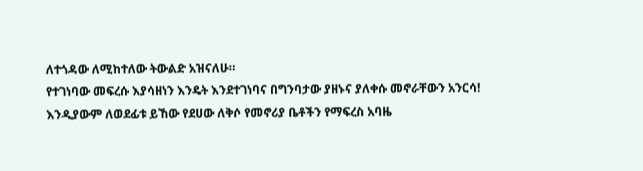ለተጎዳው ለሚከተለው ትውልድ አዝናለሁ።
የተገነባው መፍረሱ እያሳዘነን እንዴት እንደተገነባና በግንባታው ያዘኑና ያለቀሱ መኖራቸውን አንርሳ! እንዲያውም ለወደፊቱ ይኸው የደሀው ለቅሶ የመኖሪያ ቤቶችን የማፍረስ አባዜ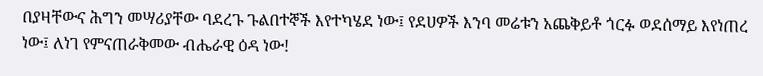በያዛቸውና ሕግን መሣሪያቸው ባደረጉ ጉልበተኞች እየተካሄደ ነው፤ የደሀዎች እንባ መሬቱን አጨቅይቶ ጎርፉ ወደሰማይ እየነጠረ ነው፤ ለነገ የምናጠራቅመው ብሔራዊ ዕዳ ነው!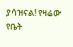ያሳዝናል! የዛሬው የቤት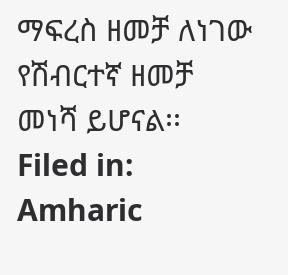ማፍረስ ዘመቻ ለነገው የሽብርተኛ ዘመቻ መነሻ ይሆናል፡፡
Filed in: Amharic